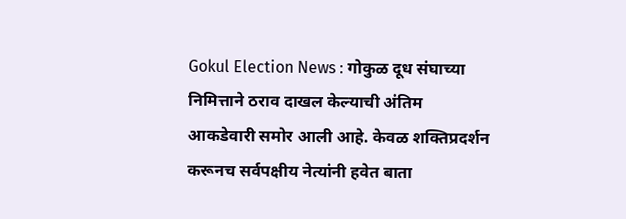Gokul Election News : गोकुळ दूध संघाच्या निमित्ताने ठराव दाखल केल्याची अंतिम आकडेवारी समोर आली आहे. केवळ शक्तिप्रदर्शन करूनच सर्वपक्षीय नेत्यांनी हवेत बाता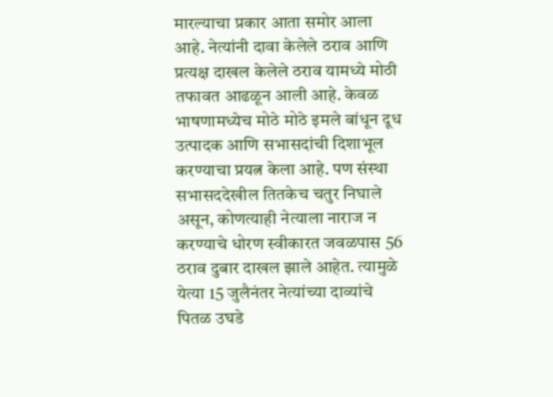मारल्याचा प्रकार आता समोर आला आहे. नेत्यांनी दावा केलेले ठराव आणि प्रत्यक्ष दाखल केलेले ठराव यामध्ये मोठी तफावत आढळून आली आहे. केवळ भाषणामध्येच मोठे मोठे इमले बांधून दूध उत्पादक आणि सभासदांची दिशाभूल करण्याचा प्रयत्न केला आहे. पण संस्था सभासददेखील तितकेच चतुर निघाले असून, कोणत्याही नेत्याला नाराज न करण्याचे धोरण स्वीकारत जवळपास 56 ठराव दुबार दाखल झाले आहेत. त्यामुळे येत्या 15 जुलैनंतर नेत्यांच्या दाव्यांचे पितळ उघडे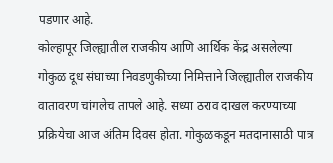पडणार आहे.
कोल्हापूर जिल्ह्यातील राजकीय आणि आर्थिक केंद्र असलेल्या गोकुळ दूध संघाच्या निवडणुकीच्या निमित्ताने जिल्ह्यातील राजकीय वातावरण चांगलेच तापले आहे. सध्या ठराव दाखल करण्याच्या प्रक्रियेचा आज अंतिम दिवस होता. गोकुळकडून मतदानासाठी पात्र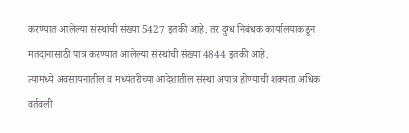करण्यात आलेल्या संस्थांची संख्या 5427 इतकी आहे. तर दुग्ध निबंधक कार्यालयाकडून मतदानासाठी पात्र करण्यात आलेल्या संस्थांची संख्या 4844 इतकी आहे.
त्यामध्ये अवसायनातील व मध्यंतरीच्या आदेशातील संस्था अपात्र होण्याची शक्यता अधिक वर्तवली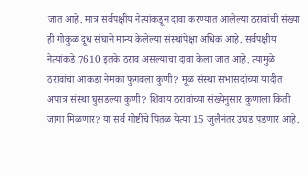जात आहे. मात्र सर्वपक्षीय नेत्यांकडून दावा करण्यात आलेल्या ठरावांची संख्या ही गोकुळ दूध संघाने मान्य केलेल्या संस्थांपेक्षा अधिक आहे. सर्वपक्षीय नेत्यांकडे 7610 इतके ठराव असल्याचा दावा केला जात आहे. त्यामुळे ठरावांचा आकडा नेमका फुगवला कुणी? मूळ संस्था सभासदांच्या यादीत अपात्र संस्था घुसडल्या कुणी? शिवाय ठरावांच्या संख्येनुसार कुणाला किती जागा मिळणार? या सर्व गोष्टींचे पितळ येत्या 15 जुलैनंतर उघड पडणार आहे.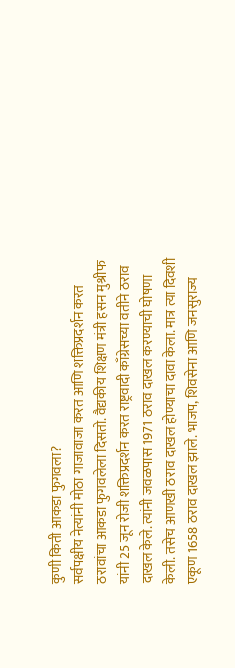कुणी किती आकडा फुगवला?
सर्वपक्षीय नेत्यांनी मोठा गाजावाजा करत आणि शक्तिप्रदर्शन करत ठरावांचा आकडा फुगवलेला दिसतो. वैद्यकीय शिक्षण मंत्री हसन मुश्रीफ यांनी 25 जून रोजी शक्तिप्रदर्शन करत राष्ट्रवादी काँग्रेसच्या वतीने ठराव दाखल केले. त्यांनी जवळपास 1971 ठराव दाखल करण्याची घोषणा केली. तसेच आणखी ठराव दाखल होण्याचा दावा केला. मात्र त्या दिवशी एकूण 1658 ठराव दाखल झाले. भाजप, शिवसेना आणि जनसुराज्य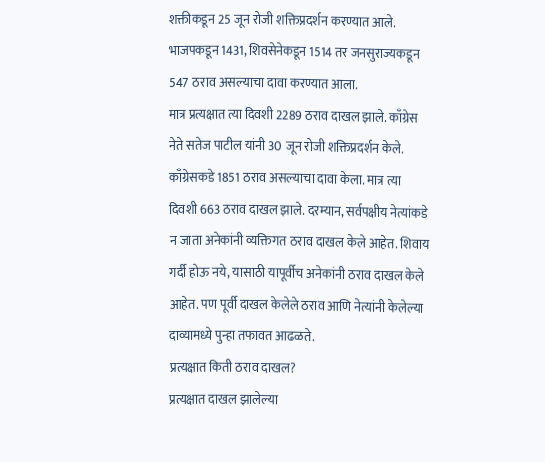शक्तीकडून 25 जून रोजी शक्तिप्रदर्शन करण्यात आले. भाजपकडून 1431, शिवसेनेकडून 1514 तर जनसुराज्यकडून 547 ठराव असल्याचा दावा करण्यात आला.
मात्र प्रत्यक्षात त्या दिवशी 2289 ठराव दाखल झाले. काँग्रेस नेते सतेज पाटील यांनी 30 जून रोजी शक्तिप्रदर्शन केले. काँग्रेसकडे 1851 ठराव असल्याचा दावा केला. मात्र त्या दिवशी 663 ठराव दाखल झाले. दरम्यान, सर्वपक्षीय नेत्यांकडे न जाता अनेकांनी व्यक्तिगत ठराव दाखल केले आहेत. शिवाय गर्दी होऊ नये, यासाठी यापूर्वीच अनेकांनी ठराव दाखल केले आहेत. पण पूर्वी दाखल केलेले ठराव आणि नेत्यांनी केलेल्या दाव्यामध्ये पुन्हा तफावत आढळते.
प्रत्यक्षात किती ठराव दाखल?
प्रत्यक्षात दाखल झालेल्या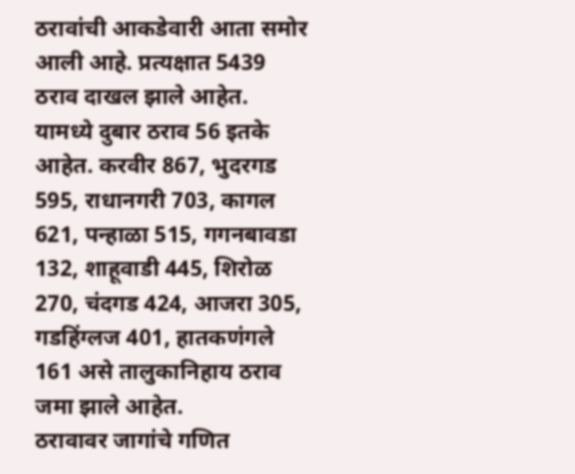ठरावांची आकडेवारी आता समोर आली आहे. प्रत्यक्षात 5439 ठराव दाखल झाले आहेत. यामध्ये दुबार ठराव 56 इतके आहेत. करवीर 867, भुदरगड 595, राधानगरी 703, कागल 621, पन्हाळा 515, गगनबावडा 132, शाहूवाडी 445, शिरोळ 270, चंदगड 424, आजरा 305, गडहिंग्लज 401, हातकणंगले 161 असे तालुकानिहाय ठराव जमा झाले आहेत.
ठरावावर जागांचे गणित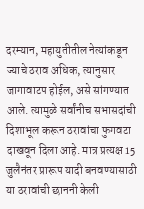दरम्यान, महायुतीतील नेत्यांकडून ज्याचे ठराव अधिक, त्यानुसार जागावाटप होईल, असे सांगण्यात आले. त्यामुळे सर्वांनीच सभासदांची दिशाभूल करून ठरावांचा फुगवटा दाखवून दिला आहे. मात्र प्रत्यक्ष 15 जुलैनंतर प्रारूप यादी बनवण्यासाठी या ठरावांची छाननी केली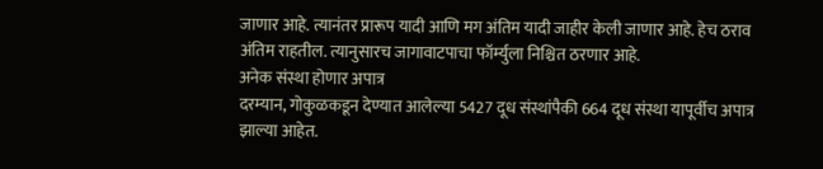जाणार आहे. त्यानंतर प्रारूप यादी आणि मग अंतिम यादी जाहीर केली जाणार आहे. हेच ठराव अंतिम राहतील. त्यानुसारच जागावाटपाचा फॉर्म्युला निश्चित ठरणार आहे.
अनेक संस्था होणार अपात्र
दरम्यान, गोकुळकडून देण्यात आलेल्या 5427 दूध संस्थांपैकी 664 दूध संस्था यापूर्वीच अपात्र झाल्या आहेत.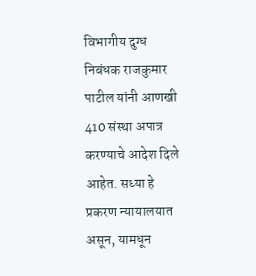विभागीय दुग्ध निबंधक राजकुमार पाटील यांनी आणखी 410 संस्था अपात्र करण्याचे आदेश दिले आहेत. सध्या हे प्रकरण न्यायालयात असून, यामधून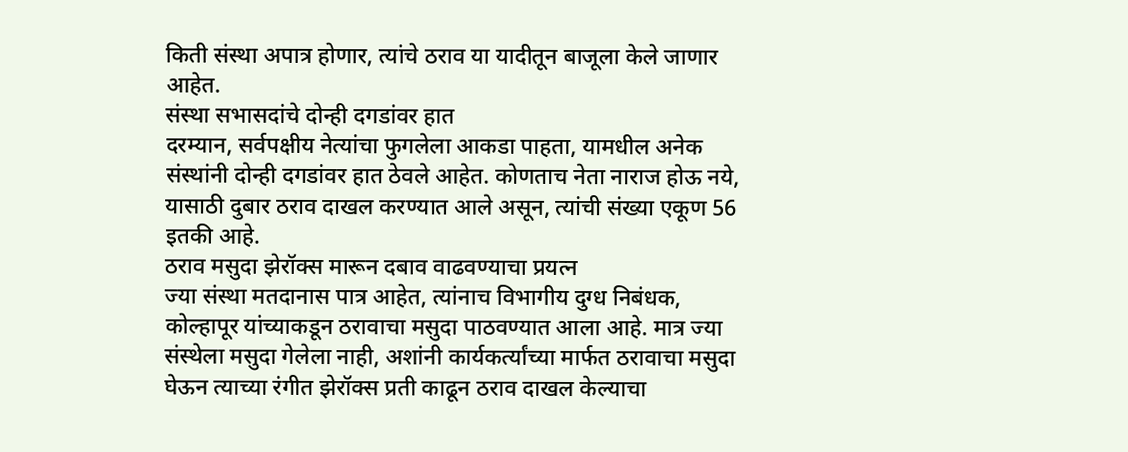किती संस्था अपात्र होणार, त्यांचे ठराव या यादीतून बाजूला केले जाणार आहेत.
संस्था सभासदांचे दोन्ही दगडांवर हात
दरम्यान, सर्वपक्षीय नेत्यांचा फुगलेला आकडा पाहता, यामधील अनेक संस्थांनी दोन्ही दगडांवर हात ठेवले आहेत. कोणताच नेता नाराज होऊ नये, यासाठी दुबार ठराव दाखल करण्यात आले असून, त्यांची संख्या एकूण 56 इतकी आहे.
ठराव मसुदा झेरॉक्स मारून दबाव वाढवण्याचा प्रयत्न
ज्या संस्था मतदानास पात्र आहेत, त्यांनाच विभागीय दुग्ध निबंधक, कोल्हापूर यांच्याकडून ठरावाचा मसुदा पाठवण्यात आला आहे. मात्र ज्या संस्थेला मसुदा गेलेला नाही, अशांनी कार्यकर्त्यांच्या मार्फत ठरावाचा मसुदा घेऊन त्याच्या रंगीत झेरॉक्स प्रती काढून ठराव दाखल केल्याचा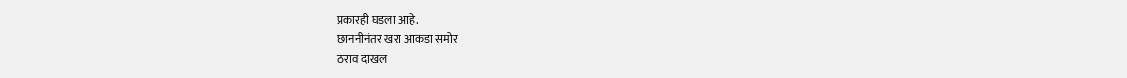प्रकारही घडला आहे.
छाननीनंतर खरा आकडा समोर
ठराव दाखल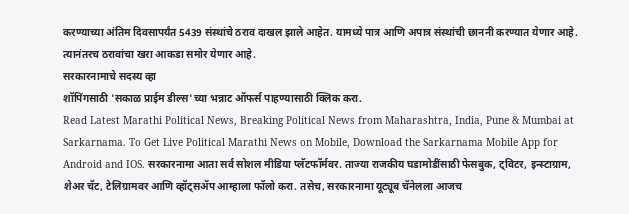करण्याच्या अंतिम दिवसापर्यंत 5439 संस्थांचे ठराव दाखल झाले आहेत. यामध्ये पात्र आणि अपात्र संस्थांची छाननी करण्यात येणार आहे. त्यानंतरच ठरावांचा खरा आकडा समोर येणार आहे.
सरकारनामाचे सदस्य व्हा
शॉपिंगसाठी 'सकाळ प्राईम डील्स'च्या भन्नाट ऑफर्स पाहण्यासाठी क्लिक करा.
Read Latest Marathi Political News, Breaking Political News from Maharashtra, India, Pune & Mumbai at Sarkarnama. To Get Live Political Marathi News on Mobile, Download the Sarkarnama Mobile App for Android and IOS. सरकारनामा आता सर्व सोशल मीडिया प्लॅटफॉर्मवर. ताज्या राजकीय घडामोडींसाठी फेसबुक, ट्विटर, इन्स्टाग्राम, शेअर चॅट, टेलिग्रामवर आणि व्हॉट्सॲप आम्हाला फॉलो करा. तसेच, सरकारनामा यूट्यूब चॅनेलला आजच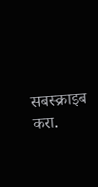सबस्क्राइब करा.